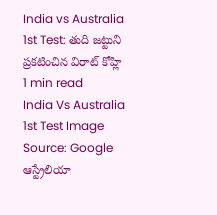India vs Australia 1st Test: తుది జట్టుని ప్రకటించిన విరాట్ కోహ్లి
1 min read
India Vs Australia 1st Test Image Source: Google
ఆస్ట్రేలియా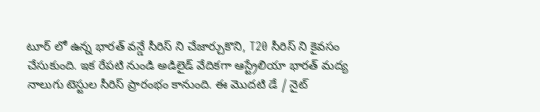టూర్ లో ఉన్న భారత్ వన్డే సీరిస్ ని చేజార్చుకొని, T20 సీరిస్ ని కైవసం చేసుకుంది. ఇక రేపటి నుండి అడిలైడ్ వేదికగా ఆస్ట్రేలియా భారత్ మద్య నాలుగు టెస్టుల సీరిస్ ప్రారంభం కానుంది. ఈ మొదటి డే / నైట్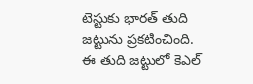టెస్టుకు భారత్ తుది జట్టును ప్రకటించింది. ఈ తుది జట్టులో కెఎల్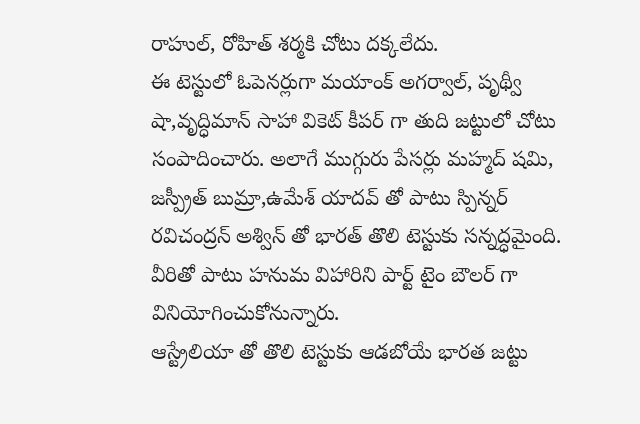రాహుల్, రోహిత్ శర్మకి చోటు దక్కలేదు.
ఈ టెస్టులో ఓపెనర్లుగా మయాంక్ అగర్వాల్, పృథ్వీ షా,వృద్ధిమాన్ సాహా వికెట్ కీపర్ గా తుది జట్టులో చోటు సంపాదించారు. అలాగే ముగ్గురు పేసర్లు మహ్మద్ షమి, జస్ప్రీత్ బుమ్రా,ఉమేశ్ యాదవ్ తో పాటు స్పిన్నర్ రవిచంద్రన్ అశ్విన్ తో భారత్ తొలి టెస్టుకు సన్నద్ధమైంది. వీరితో పాటు హనుమ విహారిని పార్ట్ టైం బౌలర్ గా వినియోగించుకోనున్నారు.
ఆస్ట్రేలియా తో తొలి టెస్టుకు ఆడబోయే భారత జట్టు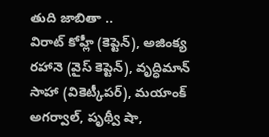తుది జాబితా ..
విరాట్ కోహ్లీ (కెప్టెన్), అజింక్య రహానె (వైస్ కెప్టెన్), వృద్ధిమాన్ సాహా (వికెట్కీపర్), మయాంక్ అగర్వాల్, పృథ్వీ షా,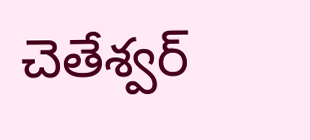చెతేశ్వర్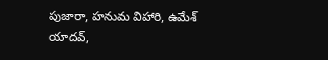పుజారా, హనుమ విహారి, ఉమేశ్ యాదవ్,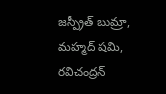జస్ప్రీత్ బుమ్రా, మహ్మద్ షమి, రవిచంద్రన్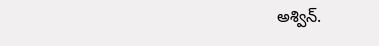అశ్విన్.